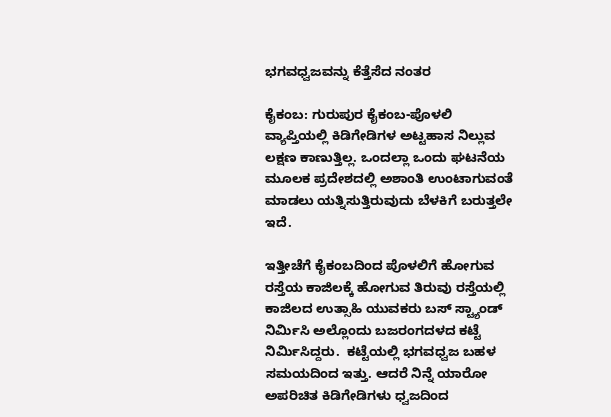ಭಗವಧ್ವಜವನ್ನು ಕೆತ್ತೆಸೆದ ನಂತರ

ಕೈಕಂಬ: ಗುರುಪುರ ಕೈಕಂಬ-ಪೊಳಲಿ ವ್ಯಾಪ್ತಿಯಲ್ಲಿ ಕಿಡಿಗೇಡಿಗಳ ಅಟ್ಟಹಾಸ ನಿಲ್ಲುವ ಲಕ್ಷಣ ಕಾಣುತ್ತಿಲ್ಲ. ಒಂದಲ್ಲಾ ಒಂದು ಘಟನೆಯ ಮೂಲಕ ಪ್ರದೇಶದಲ್ಲಿ ಅಶಾಂತಿ ಉಂಟಾಗುವಂತೆ ಮಾಡಲು ಯತ್ನಿಸುತ್ತಿರುವುದು ಬೆಳಕಿಗೆ ಬರುತ್ತಲೇ ಇದೆ.

ಇತ್ತೀಚೆಗೆ ಕೈಕಂಬದಿಂದ ಪೊಳಲಿಗೆ ಹೋಗುವ ರಸ್ತೆಯ ಕಾಜಿಲಕ್ಕೆ ಹೋಗುವ ತಿರುವು ರಸ್ತೆಯಲ್ಲಿ ಕಾಜಿಲದ ಉತ್ಸಾಹಿ ಯುವಕರು ಬಸ್ ಸ್ಟ್ಯಾಂಡ್ ನಿರ್ಮಿಸಿ ಅಲ್ಲೊಂದು ಬಜರಂಗದಳದ ಕಟ್ಟೆ ನಿರ್ಮಿಸಿದ್ದರು.  ಕಟ್ಟೆಯಲ್ಲಿ ಭಗವಧ್ವಜ ಬಹಳ ಸಮಯದಿಂದ ಇತ್ತು. ಆದರೆ ನಿನ್ನೆ ಯಾರೋ ಅಪರಿಚಿತ ಕಿಡಿಗೇಡಿಗಳು ಧ್ವಜದಿಂದ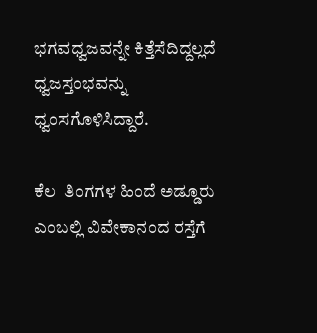ಭಗವಧ್ವಜವನ್ನೇ ಕಿತ್ತೆಸೆದಿದ್ದಲ್ಲದೆ ಧ್ವಜಸ್ತಂಭವನ್ನು ಧ್ವಂಸಗೊಳಿಸಿದ್ದಾರೆ.

ಕೆಲ  ತಿಂಗಗಳ ಹಿಂದೆ ಅಡ್ಡೂರು ಎಂಬಲ್ಲಿ ವಿವೇಕಾನಂದ ರಸ್ತೆಗೆ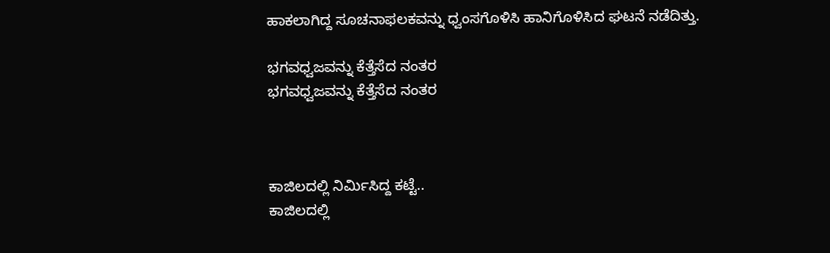ಹಾಕಲಾಗಿದ್ದ ಸೂಚನಾಫಲಕವನ್ನು ಧ್ವಂಸಗೊಳಿಸಿ ಹಾನಿಗೊಳಿಸಿದ ಘಟನೆ ನಡೆದಿತ್ತು.

ಭಗವಧ್ವಜವನ್ನು ಕೆತ್ತೆಸೆದ ನಂತರ
ಭಗವಧ್ವಜವನ್ನು ಕೆತ್ತೆಸೆದ ನಂತರ



ಕಾಜಿಲದಲ್ಲಿ ನಿರ್ಮಿಸಿದ್ದ ಕಟ್ಟೆ..
ಕಾಜಿಲದಲ್ಲಿ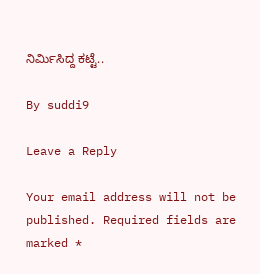ನಿರ್ಮಿಸಿದ್ದ ಕಟ್ಟೆ..

By suddi9

Leave a Reply

Your email address will not be published. Required fields are marked *